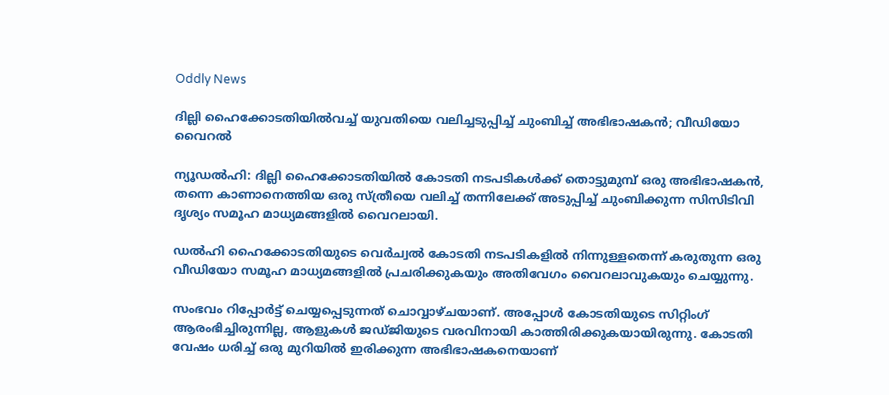Oddly News

ദില്ലി ഹൈക്കോടതിയിൽവച്ച് യുവതിയെ വലിച്ചടുപ്പിച്ച് ചുംബിച്ച് അഭിഭാഷകൻ; വീഡിയോ വൈറൽ

ന്യൂഡൽഹി: ദില്ലി ഹൈക്കോടതിയില്‍ കോടതി നടപടികൾക്ക് തൊട്ടുമുമ്പ് ഒരു അഭിഭാഷകന്‍, തന്നെ കാണാനെത്തിയ ഒരു സ്ത്രീയെ വലിച്ച് തന്നിലേക്ക് അടുപ്പിച്ച് ചുംബിക്കുന്ന സിസിടിവി ദൃശ്യം സമൂഹ മാധ്യമങ്ങളില്‍ വൈറലായി.

ഡൽഹി ഹൈക്കോടതിയുടെ വെർച്വൽ കോടതി നടപടികളിൽ നിന്നുള്ളതെന്ന് കരുതുന്ന ഒരു വീഡിയോ സമൂഹ മാധ്യമങ്ങളിൽ പ്രചരിക്കുകയും അതിവേഗം വൈറലാവുകയും ചെയ്യുന്നു.

സംഭവം റിപ്പോർട്ട് ചെയ്യപ്പെടുന്നത് ചൊവ്വാഴ്ചയാണ്. അപ്പോൾ കോടതിയുടെ സിറ്റിംഗ് ആരംഭിച്ചിരുന്നില്ല, ആളുകൾ ജഡ്ജിയുടെ വരവിനായി കാത്തിരിക്കുകയായിരുന്നു. കോടതി വേഷം ധരിച്ച് ഒരു മുറിയിൽ ഇരിക്കുന്ന അഭിഭാഷകനെയാണ്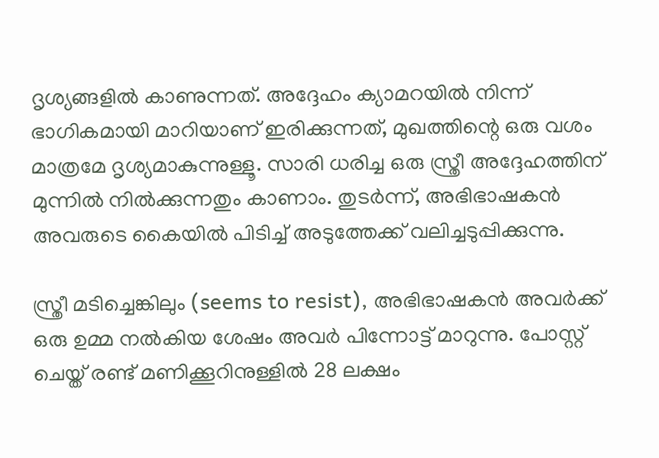ദൃശ്യങ്ങളിൽ കാണുന്നത്. അദ്ദേഹം ക്യാമറയിൽ നിന്ന് ഭാഗികമായി മാറിയാണ് ഇരിക്കുന്നത്, മുഖത്തിന്റെ ഒരു വശം മാത്രമേ ദൃശ്യമാകുന്നുള്ളൂ. സാരി ധരിച്ച ഒരു സ്ത്രീ അദ്ദേഹത്തിന് മുന്നിൽ നിൽക്കുന്നതും കാണാം. തുടർന്ന്, അഭിഭാഷകൻ അവരുടെ കൈയിൽ പിടിച്ച് അടുത്തേക്ക് വലിച്ചടുപ്പിക്കുന്നു.

സ്ത്രീ മടിച്ചെങ്കിലും (seems to resist), അഭിഭാഷകൻ അവർക്ക് ഒരു ഉമ്മ നൽകിയ ശേഷം അവർ പിന്നോട്ട് മാറുന്നു. പോസ്റ്റ് ചെയ്ത് രണ്ട് മണിക്കൂറിനുള്ളിൽ 28 ലക്ഷം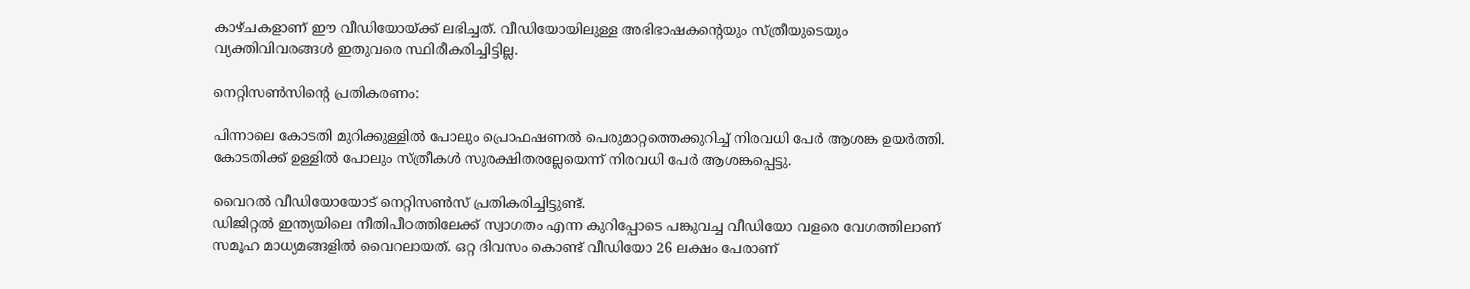കാഴ്ചകളാണ് ഈ വീഡിയോയ്ക്ക് ലഭിച്ചത്. വീഡിയോയിലുള്ള അഭിഭാഷകന്റെയും സ്ത്രീയുടെയും വ്യക്തിവിവരങ്ങൾ ഇതുവരെ സ്ഥിരീകരിച്ചിട്ടില്ല.

നെറ്റിസൺസിന്റെ പ്രതികരണം:

പിന്നാലെ കോടതി മുറിക്കുള്ളില്‍ പോലും പ്രൊഫഷണൽ പെരുമാറ്റത്തെക്കുറിച്ച് നിരവധി പേര്‍ ആശങ്ക ഉയർത്തി. കോടതിക്ക് ഉള്ളില്‍ പോലും സ്ത്രീകൾ സുരക്ഷിതരല്ലേയെന്ന് നിരവധി പേര്‍ ആശങ്കപ്പെട്ടു.

വൈറൽ വീഡിയോയോട് നെറ്റിസൺസ് പ്രതികരിച്ചിട്ടുണ്ട്.
ഡിജിറ്റല്‍ ഇന്ത്യയിലെ നീതിപീഠത്തിലേക്ക് സ്വാഗതം എന്ന കുറിപ്പോടെ പങ്കുവച്ച വീഡിയോ വളരെ വേഗത്തിലാണ് സമൂഹ മാധ്യമങ്ങളില്‍ വൈറലായത്. ഒറ്റ ദിവസം കൊണ്ട് വീഡിയോ 26 ലക്ഷം പേരാണ്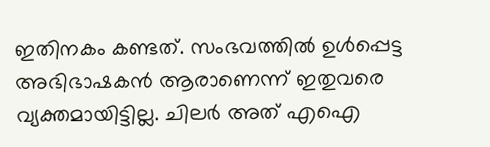ഇതിനകം കണ്ടത്. സംഭവത്തില്‍ ഉൾപ്പെട്ട അഭിഭാഷകന്‍ ആരാണെന്ന് ഇതുവരെ വ്യക്തമായിട്ടില്ല. ചിലര്‍ അത് എഐ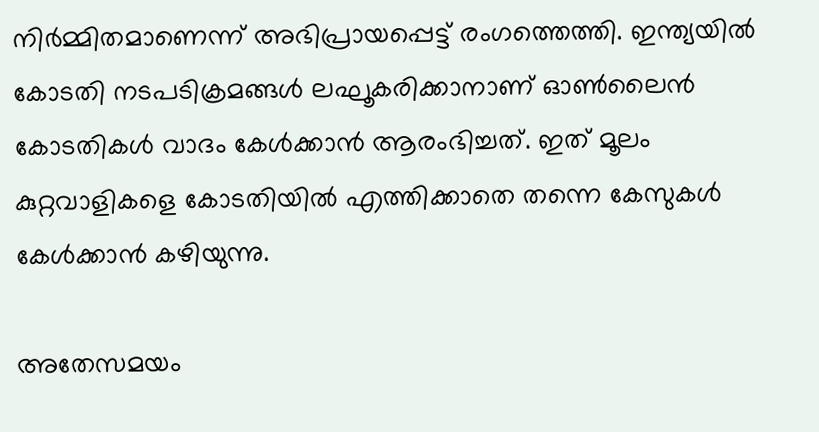നിർമ്മിതമാണെന്ന് അഭിപ്രായപ്പെട്ട് രംഗത്തെത്തി. ഇന്ത്യയില്‍ കോടതി നടപടിക്രമങ്ങൾ ലഘൂകരിക്കാനാണ് ഓൺലൈൻ കോടതികൾ വാദം കേൾക്കാന്‍ ആരംഭിച്ചത്. ഇത് മൂലം കുറ്റവാളികളെ കോടതിയില്‍ എത്തിക്കാതെ തന്നെ കേസുകൾ കേൾക്കാന്‍ കഴിയുന്നു.

അതേസമയം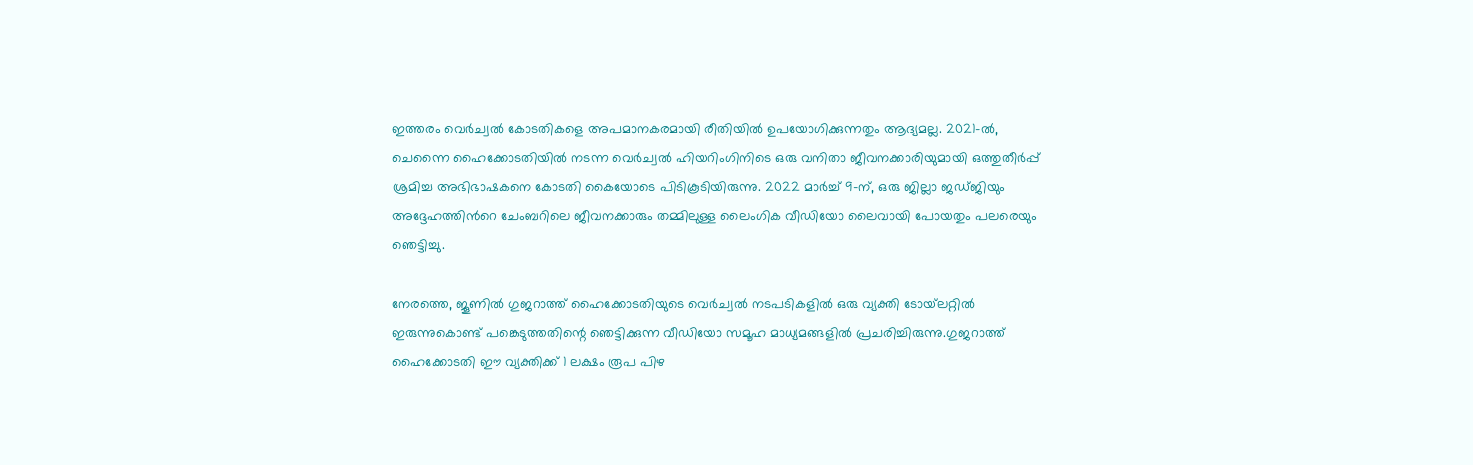ഇത്തരം വെർച്വല്‍ കോടതികളെ അപമാനകരമായി രീതിയില്‍ ഉപയോഗിക്കുന്നതും ആദ്യമല്ല. 2021-ൽ, ചെന്നൈ ഹൈക്കോടതിയില്‍ നടന്ന വെർച്വൽ ഹിയറിംഗിനിടെ ഒരു വനിതാ ജീവനക്കാരിയുമായി ഒത്തുതീർപ്പ് ശ്രമിച്ച അഭിഭാഷകനെ കോടതി കൈയോടെ പിടികൂടിയിരുന്നു. 2022 മാർച്ച് 9-ന്, ഒരു ജില്ലാ ജഡ്ജിയും അദ്ദേഹത്തിന്‍റെ ചേംബറിലെ ജീവനക്കാരും തമ്മിലുള്ള ലൈംഗിക വീഡിയോ ലൈവായി പോയതും പലരെയും ഞെട്ടിച്ചു.

നേരത്തെ, ജൂണിൽ ഗുജറാത്ത് ഹൈക്കോടതിയുടെ വെർച്വൽ നടപടികളിൽ ഒരു വ്യക്തി ടോയ്‌ലറ്റിൽ ഇരുന്നുകൊണ്ട് പങ്കെടുത്തതിന്റെ ഞെട്ടിക്കുന്ന വീഡിയോ സമൂഹ മാധ്യമങ്ങളിൽ പ്രചരിച്ചിരുന്നു.ഗുജറാത്ത് ഹൈക്കോടതി ഈ വ്യക്തിക്ക് 1 ലക്ഷം രൂപ പിഴ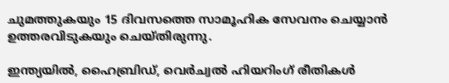ചുമത്തുകയും 15 ദിവസത്തെ സാമൂഹിക സേവനം ചെയ്യാൻ ഉത്തരവിടുകയും ചെയ്തിരുന്നു.

ഇന്ത്യയിൽ, ഹൈബ്രിഡ്, വെർച്വൽ ഹിയറിംഗ് രീതികൾ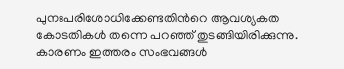പുനഃപരിശോധിക്കേണ്ടതിന്‍റെ ആവശ്യകത കോടതികൾ തന്നെ പറഞ്ഞ് തുടങ്ങിയിരിക്കുന്നു. കാരണം ഇത്തരം സംഭവങ്ങൾ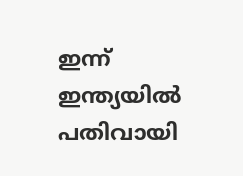ഇന്ന് ഇന്ത്യയില്‍ പതിവായി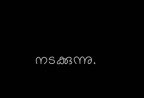നടക്കുന്നു.